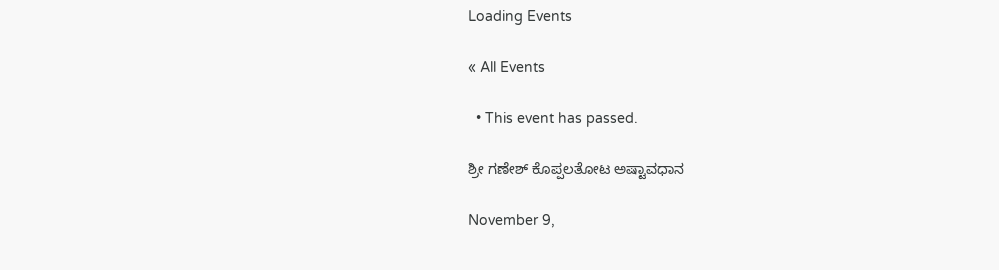Loading Events

« All Events

  • This event has passed.

ಶ್ರೀ ಗಣೇಶ್‌ ಕೊಪ್ಪಲತೋಟ ಅಷ್ಟಾವಧಾನ

November 9,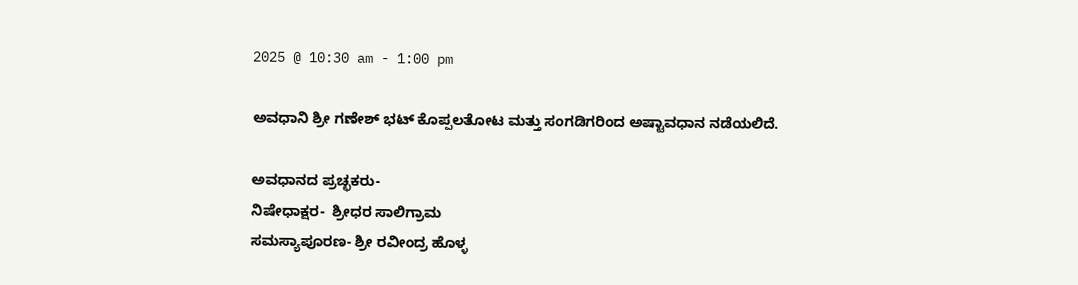2025 @ 10:30 am - 1:00 pm

ಅವಧಾನಿ ಶ್ರೀ ಗಣೇಶ್‌ ಭಟ್ ಕೊಪ್ಪಲತೋಟ ಮತ್ತು ಸಂಗಡಿಗರಿಂದ ಅಷ್ಟಾವಧಾನ ನಡೆಯಲಿದೆ.

ಅವಧಾನದ ಪ್ರಚ್ಛಕರು-
ನಿಷೇಧಾಕ್ಷರ-  ಶ್ರೀಧರ ಸಾಲಿಗ್ರಾಮ
ಸಮಸ್ಯಾಪೂರಣ- ಶ್ರೀ ರವೀಂದ್ರ ಹೊಳ್ಳ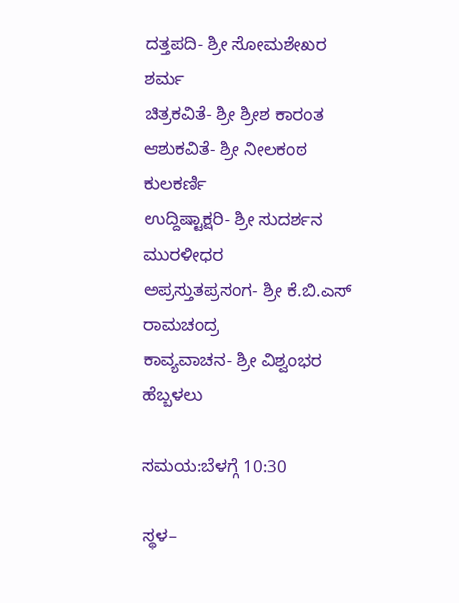ದತ್ತಪದಿ- ಶ್ರೀ ಸೋಮಶೇಖರ ಶರ್ಮ
ಚಿತ್ರಕವಿತೆ- ಶ್ರೀ ಶ್ರೀಶ ಕಾರಂತ
ಆಶುಕವಿತೆ- ಶ್ರೀ ನೀಲಕಂಠ ಕುಲಕರ್ಣಿ
ಉದ್ದಿಷ್ಟಾಕ್ಷರಿ- ಶ್ರೀ ಸುದರ್ಶನ ಮುರಳೀಧರ
ಅಪ್ರಸ್ತುತಪ್ರಸಂಗ- ಶ್ರೀ ಕೆ.ಬಿ.ಎಸ್ ರಾಮಚಂದ್ರ
ಕಾವ್ಯವಾಚನ- ಶ್ರೀ ವಿಶ್ವಂಭರ ಹೆಬ್ಬಳಲು

ಸಮಯ:ಬೆಳಗ್ಗೆ 10:30

ಸ್ಥಳ–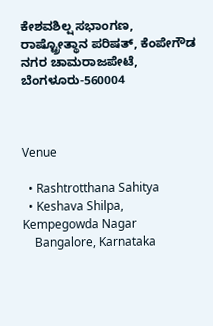ಕೇಶವಶಿಲ್ಷ ಸಭಾಂಗಣ, ರಾಷ್ಟ್ರೋತ್ಥಾನ ಪರಿಷತ್, ಕೆಂಪೇಗೌಡ ನಗರ ಚಾಮರಾಜಪೇಟೆ, ಬೆಂಗಳೂರು-560004



Venue

  • Rashtrotthana Sahitya
  • Keshava Shilpa, Kempegowda Nagar
    Bangalore, Karnataka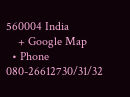560004 India
    + Google Map
  • Phone 080-26612730/31/32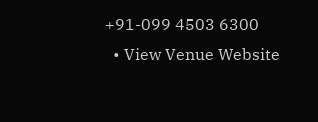+91-099 4503 6300
  • View Venue Website